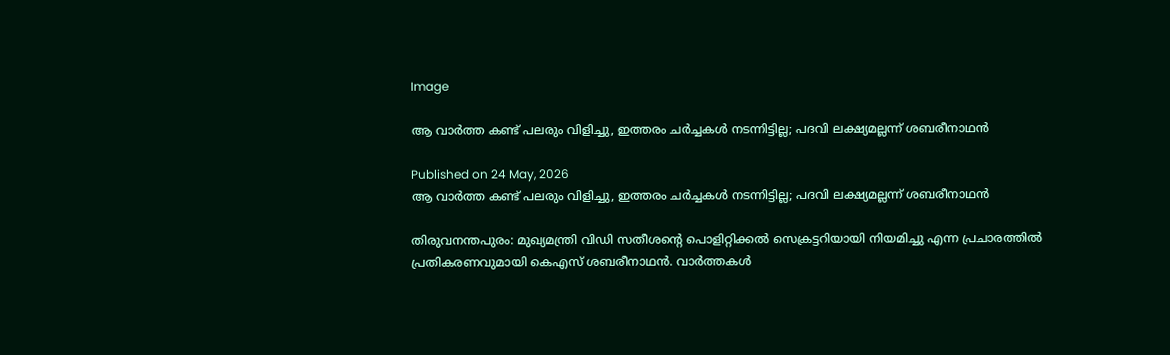Image

ആ വാര്‍ത്ത കണ്ട് പലരും വിളിച്ചു, ഇത്തരം ചര്‍ച്ചകള്‍ നടന്നിട്ടില്ല; പദവി ലക്ഷ്യമല്ലന്ന് ശബരീനാഥന്‍

Published on 24 May, 2026
ആ വാര്‍ത്ത കണ്ട് പലരും വിളിച്ചു, ഇത്തരം ചര്‍ച്ചകള്‍ നടന്നിട്ടില്ല; പദവി ലക്ഷ്യമല്ലന്ന് ശബരീനാഥന്‍

തിരുവനന്തപുരം: മുഖ്യമന്ത്രി വിഡി സതീശന്റെ പൊളിറ്റിക്കല്‍ സെക്രട്ടറിയായി നിയമിച്ചു എന്ന പ്രചാരത്തില്‍ പ്രതികരണവുമായി കെഎസ് ശബരീനാഥന്‍. വാര്‍ത്തകള്‍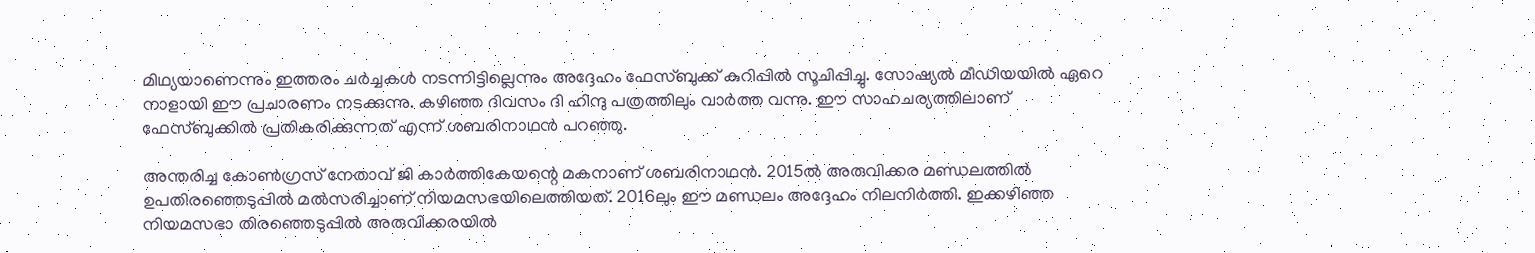മിഥ്യയാണെന്നും ഇത്തരം ചര്‍ച്ചകള്‍ നടന്നിട്ടില്ലെന്നും അദ്ദേഹം ഫേസ്ബുക്ക് കുറിപ്പില്‍ സൂചിപ്പിച്ചു. സോഷ്യല്‍ മീഡിയയില്‍ ഏറെ നാളായി ഈ പ്രചാരണം നടക്കുന്നു. കഴിഞ്ഞ ദിവസം ദി ഹിന്ദു പത്രത്തിലും വാര്‍ത്ത വന്നു. ഈ സാഹചര്യത്തിലാണ് ഫേസ്ബുക്കില്‍ പ്രതികരിക്കുന്നത് എന്ന് ശബരിനാഥന്‍ പറഞ്ഞു.

അന്തരിച്ച കോണ്‍ഗ്രസ് നേതാവ് ജി കാര്‍ത്തികേയന്റെ മകനാണ് ശബരിനാഥന്‍. 2015ല്‍ അരുവിക്കര മണ്ഡലത്തില്‍ ഉപതിരഞ്ഞെടുപ്പില്‍ മല്‍സരിച്ചാണ് നിയമസഭയിലെത്തിയത്. 2016ലും ഈ മണ്ഡലം അദ്ദേഹം നിലനിര്‍ത്തി. ഇക്കഴിഞ്ഞ നിയമസഭാ തിരഞ്ഞെടുപ്പില്‍ അരുവിക്കരയില്‍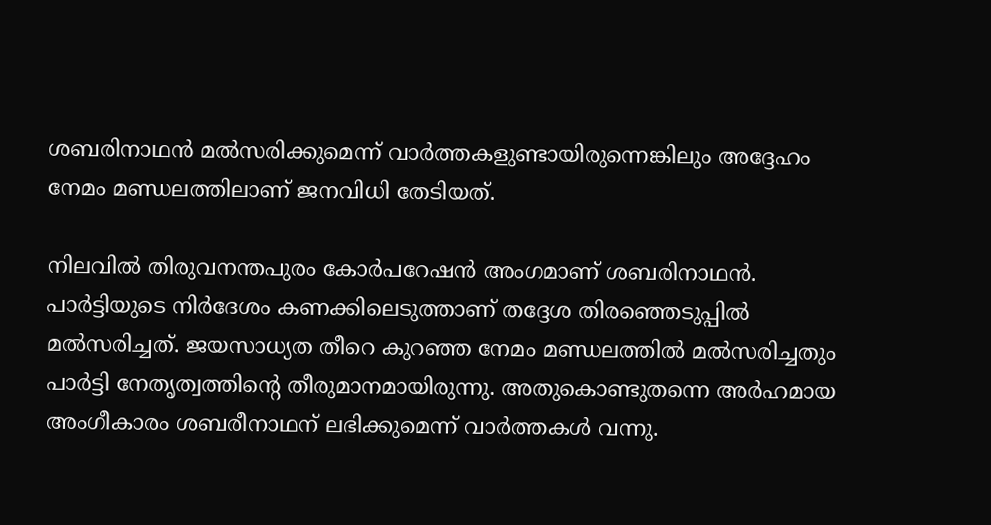ശബരിനാഥന്‍ മല്‍സരിക്കുമെന്ന് വാര്‍ത്തകളുണ്ടായിരുന്നെങ്കിലും അദ്ദേഹം നേമം മണ്ഡലത്തിലാണ് ജനവിധി തേടിയത്.

നിലവില്‍ തിരുവനന്തപുരം കോര്‍പറേഷന്‍ അംഗമാണ് ശബരിനാഥന്‍. പാര്‍ട്ടിയുടെ നിര്‍ദേശം കണക്കിലെടുത്താണ് തദ്ദേശ തിരഞ്ഞെടുപ്പില്‍ മല്‍സരിച്ചത്. ജയസാധ്യത തീറെ കുറഞ്ഞ നേമം മണ്ഡലത്തില്‍ മല്‍സരിച്ചതും പാര്‍ട്ടി നേതൃത്വത്തിന്റെ തീരുമാനമായിരുന്നു. അതുകൊണ്ടുതന്നെ അര്‍ഹമായ അംഗീകാരം ശബരീനാഥന് ലഭിക്കുമെന്ന് വാര്‍ത്തകള്‍ വന്നു.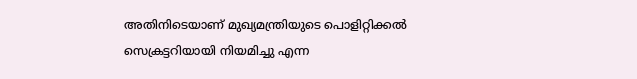അതിനിടെയാണ് മുഖ്യമന്ത്രിയുടെ പൊളിറ്റിക്കല്‍ സെക്രട്ടറിയായി നിയമിച്ചു എന്ന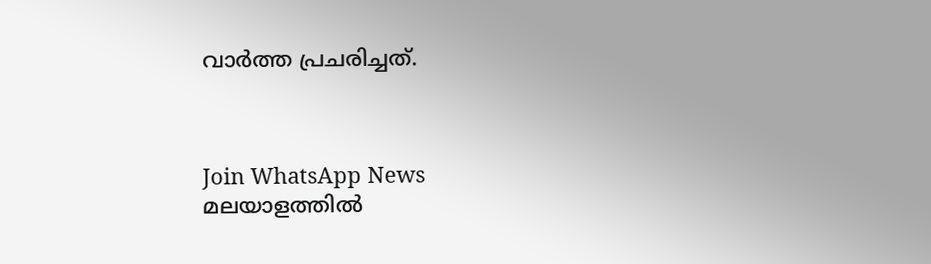വാര്‍ത്ത പ്രചരിച്ചത്.



Join WhatsApp News
മലയാളത്തില്‍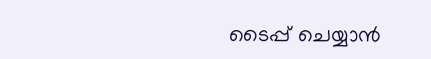ടൈപ്പ് ചെയ്യാന്‍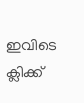ഇവിടെ ക്ലിക്ക്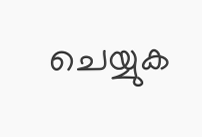ചെയ്യുക